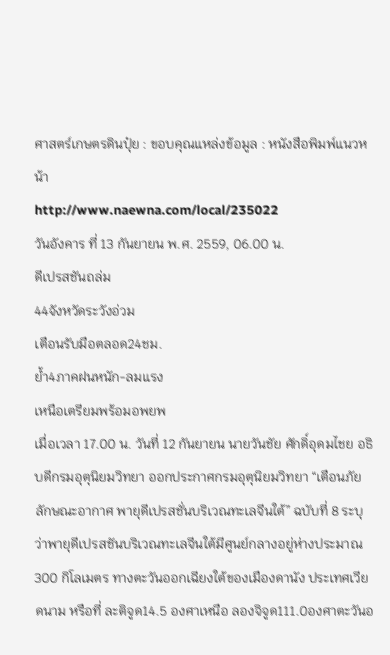ศาสตร์เกษตรดินปุ๋ย : ขอบคุณแหล่งข้อมูล : หนังสือพิมพ์แนวหน้า
http://www.naewna.com/local/235022
วันอังคาร ที่ 13 กันยายน พ.ศ. 2559, 06.00 น.
ดีเปรสชันถล่ม
44จังหวัดระวังอ่วม
เตือนรับมือตลอด24ชม.
ย้ำ4ภาคฝนหนัก-ลมแรง
เหนือเตรียมพร้อมอพยพ
เมื่อเวลา 17.00 น. วันที่ 12 กันยายน นายวันชัย ศักดิ์อุดมไชย อธิบดีกรมอุตุนิยมวิทยา ออกประกาศกรมอุตุนิยมวิทยา “เตือนภัยลักษณะอากาศ พายุดีเปรสชั่นบริเวณทะเลจีนใต้” ฉบับที่ 8 ระบุว่าพายุดีเปรสชันบริเวณทะเลจีนใต้มีศูนย์กลางอยู่ห่างประมาณ 300 กิโลเมตร ทางตะวันออกเฉียงใต้ของเมืองดานัง ประเทศเวียดนาม หรือที่ ละติจูด14.5 องศาเหนือ ลองจิจูด111.0องศาตะวันอ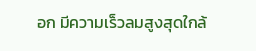อก มีความเร็วลมสูงสุดใกล้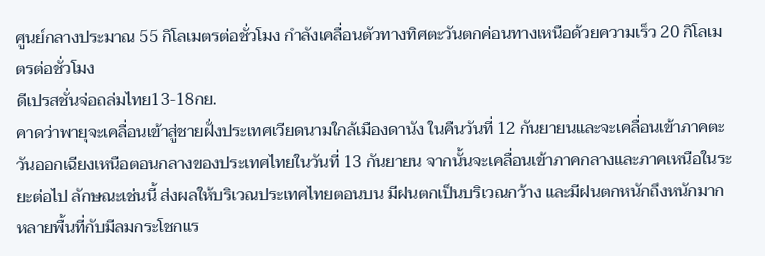ศูนย์กลางประมาณ 55 กิโลเมตรต่อชั่วโมง กำลังเคลื่อนตัวทางทิศตะวันตกค่อนทางเหนือด้วยความเร็ว 20 กิโลเมตรต่อชั่วโมง
ดีเปรสชั่นจ่อถล่มไทย13-18กย.
คาดว่าพายุจะเคลื่อนเข้าสู่ชายฝั่งประเทศเวียดนามใกล้เมืองดานัง ในคืนวันที่ 12 กันยายนและจะเคลื่อนเข้าภาคตะวันออกเฉียงเหนือตอนกลางของประเทศไทยในวันที่ 13 กันยายน จากนั้นจะเคลื่อนเข้าภาคกลางและภาคเหนือในระยะต่อไป ลักษณะเช่นนี้ ส่งผลให้บริเวณประเทศไทยตอนบน มีฝนตกเป็นบริเวณกว้าง และมีฝนตกหนักถึงหนักมากหลายพื้นที่กับมีลมกระโชกแร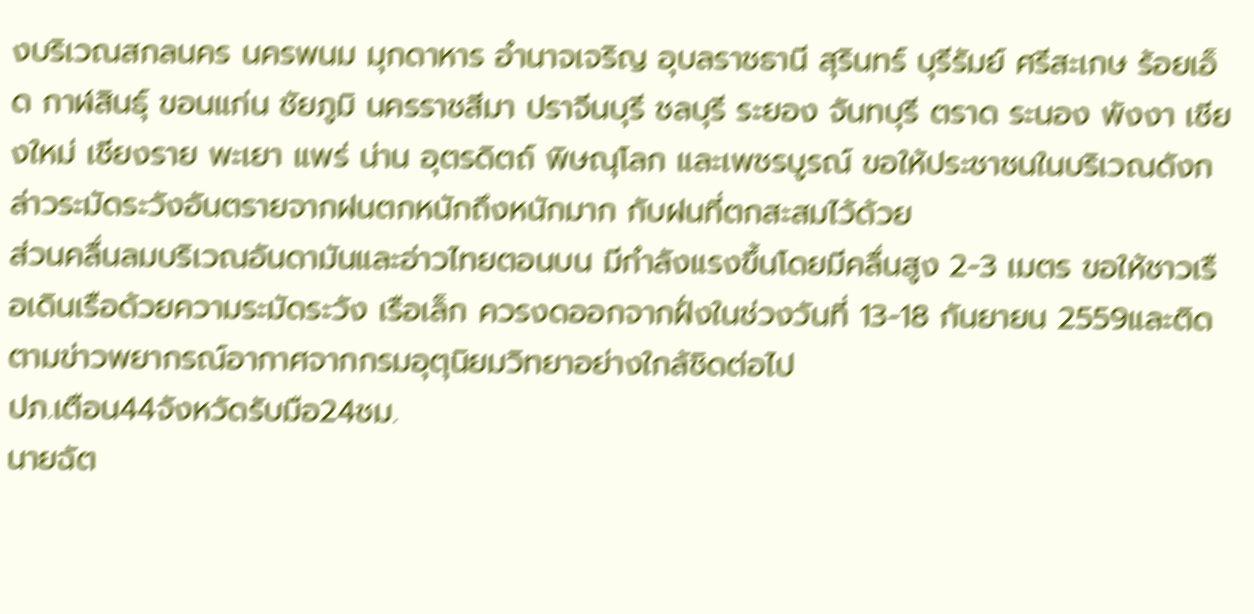งบริเวณสกลนคร นครพนม มุกดาหาร อำนาจเจริญ อุบลราชธานี สุรินทร์ บุรีรัมย์ ศรีสะเกษ ร้อยเอ็ด กาฬสินธุ์ ขอนแก่น ชัยภูมิ นครราชสีมา ปราจีนบุรี ชลบุรี ระยอง จันทบุรี ตราด ระนอง พังงา เชียงใหม่ เชียงราย พะเยา แพร่ น่าน อุตรดิตถ์ พิษณุโลก และเพชรบูรณ์ ขอให้ประชาชนในบริเวณดังกล่าวระมัดระวังอันตรายจากฝนตกหนักถึงหนักมาก กับฝนที่ตกสะสมไว้ด้วย
ส่วนคลื่นลมบริเวณอันดามันและอ่าวไทยตอนบน มีกำลังแรงขึ้นโดยมีคลื่นสูง 2-3 เมตร ขอให้ชาวเรือเดินเรือด้วยความระมัดระวัง เรือเล็ก ควรงดออกจากฝั่งในช่วงวันที่ 13-18 กันยายน 2559และติดตามข่าวพยากรณ์อากาศจากกรมอุตุนิยมวิทยาอย่างใกล้ชิดต่อไป
ปภ.เตือน44จังหวัดรับมือ24ชม.
นายฉัต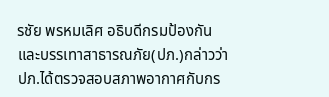รชัย พรหมเลิศ อธิบดีกรมป้องกันและบรรเทาสาธารณภัย(ปภ.)กล่าวว่าปภ.ได้ตรวจสอบสภาพอากาศกับกร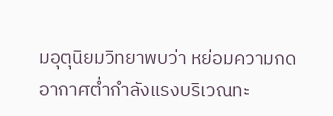มอุตุนิยมวิทยาพบว่า หย่อมความกดอากาศต่ำกำลังแรงบริเวณทะ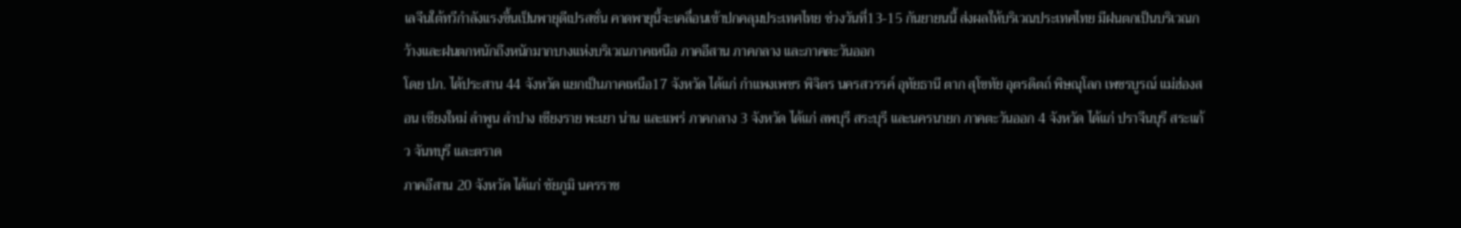เลจีนใต้ทวีกำลังแรงขึ้นเป็นพายุดีเปรสชั่น คาดพายุนี้จะเคลื่อนเข้าปกคลุมประเทศไทย ช่วงวันที่13-15 กันยายนนี้ ส่งผลให้บริเวณประเทศไทย มีฝนตกเป็นบริเวณกว้างและฝนตกหนักถึงหนักมากบางแห่งบริเวณภาคเหนือ ภาคอีสาน ภาคกลาง และภาคตะวันออก
โดย ปภ. ได้ประสาน 44 จังหวัด แยกเป็นภาคเหนือ17 จังหวัด ได้แก่ กำแพงเพชร พิจิตร นครสวรรค์ อุทัยธานี ตาก สุโขทัย อุตรดิตถ์ พิษณุโลก เพชรบูรณ์ แม่ฮ่องสอน เชียงใหม่ ลำพูน ลำปาง เชียงราย พะเยา น่าน และแพร่ ภาคกลาง 3 จังหวัด ได้แก่ ลพบุรี สระบุรี และนครนายก ภาคตะวันออก 4 จังหวัด ได้แก่ ปราจีนบุรี สระแก้ว จันทบุรี และตราด
ภาคอีสาน 20 จังหวัด ได้แก่ ชัยภูมิ นครราช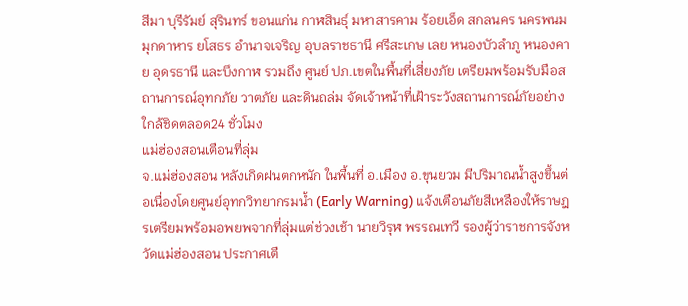สีมา บุรีรัมย์ สุรินทร์ ขอนแก่น กาฬสินธุ์ มหาสารคาม ร้อยเอ็ด สกลนคร นครพนม มุกดาหาร ยโสธร อำนาจเจริญ อุบลราชธานี ศรีสะเกษ เลย หนองบัวลำภู หนองคาย อุดรธานี และบึงกาฬ รวมถึง ศูนย์ ปภ.เขตในพื้นที่เสี่ยงภัย เตรียมพร้อมรับมือสถานการณ์อุทกภัย วาตภัย และดินถล่ม จัดเจ้าหน้าที่เฝ้าระวังสถานการณ์ภัยอย่างใกล้ชิดตลอด24 ชั่วโมง
แม่ฮ่องสอนเตือนที่ลุ่ม
จ.แม่ฮ่องสอน หลังเกิดฝนตกหนัก ในพื้นที่ อ.เมือง อ.ขุนยวม มีปริมาณน้ำสูงขึ้นต่อเนื่องโดยศูนย์อุทกวิทยากรมน้ำ (Early Warning) แจ้งเตือนภัยสีเหลืองให้ราษฎรเตรียมพร้อมอพยพจากที่ลุ่มแต่ช่วงเช้า นายวิรุฬ พรรณเทวี รองผู้ว่าราชการจังหวัดแม่ฮ่องสอน ประกาศเตื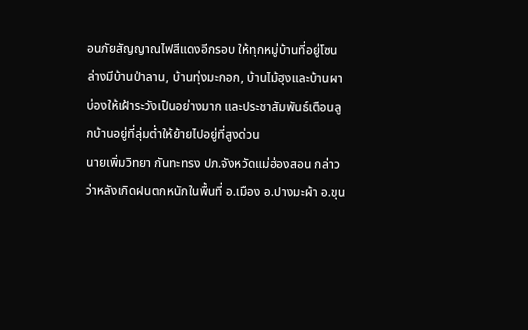อนภัยสัญญาณไฟสีแดงอีกรอบ ให้ทุกหมู่บ้านที่อยู่โซนล่างมีบ้านป่าลาน, บ้านทุ่งมะกอก, บ้านไม้ฮุงและบ้านผาบ่องให้เฝ้าระวังเป็นอย่างมาก และประชาสัมพันธ์เตือนลูกบ้านอยู่ที่ลุ่มต่ำให้ย้ายไปอยู่ที่สูงด่วน
นายเพิ่มวิทยา กันทะทรง ปภ.จังหวัดแม่ฮ่องสอน กล่าวว่าหลังเกิดฝนตกหนักในพื้นที่ อ.เมือง อ.ปางมะผ้า อ.ขุน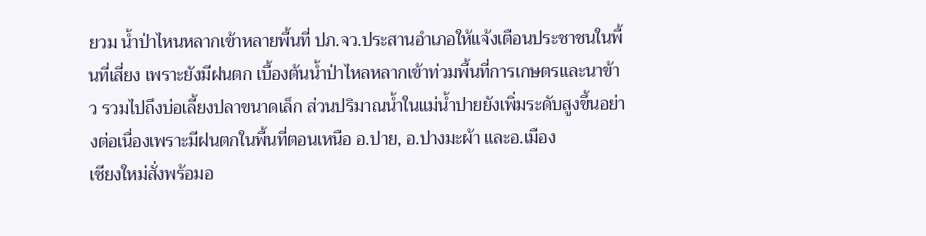ยวม น้ำป่าไหนหลากเข้าหลายพื้นที่ ปภ.จว.ประสานอำเภอให้แจ้งเตือนประชาชนในพื้นที่เสี่ยง เพราะยังมีฝนตก เบื้องต้นน้ำป่าไหลหลากเข้าท่วมพื้นที่การเกษตรและนาข้าว รวมไปถึงบ่อเลี้ยงปลาขนาดเล็ก ส่วนปริมาณน้ำในแม่น้ำปายยังเพิ่มระดับสูงขึ้นอย่างต่อเนื่องเพราะมีฝนตกในพื้นที่ตอนเหนือ อ.ปาย, อ.ปางมะผ้า และอ.เมือง
เชียงใหม่สั่งพร้อมอ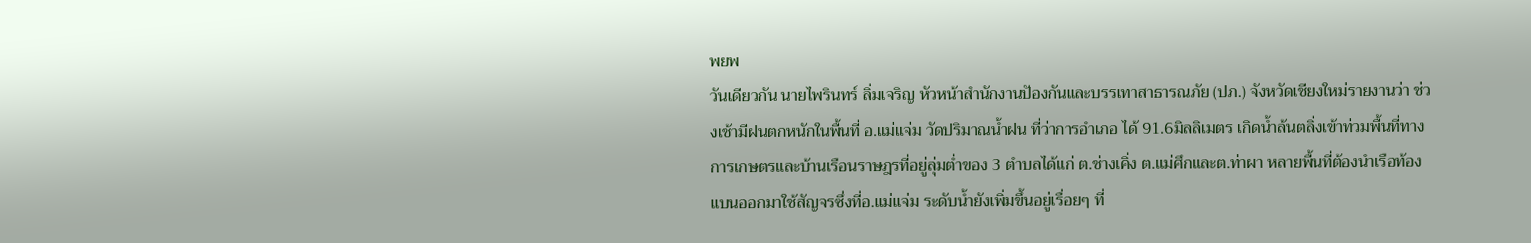พยพ
วันเดียวกัน นายไพรินทร์ ลิ่มเจริญ หัวหน้าสำนักงานปัองกันและบรรเทาสาธารณภัย (ปภ.) จังหวัดเชียงใหม่รายงานว่า ช่วงเช้ามีฝนตกหนักในพื้นที่ อ.แม่แจ่ม วัดปริมาณนํ้าฝน ที่ว่าการอำเภอ ได้ 91.6มิลลิเมตร เกิดน้ำล้นตลิ่งเข้าท่วมพื้นที่ทางการเกษตรและบ้านเรือนราษฎรที่อยู่ลุ่มต่ำของ 3 ตำบลได้แก่ ต.ช่างเคิ่ง ต.แม่ศึกและต.ท่าผา หลายพื้นที่ต้องนำเรือท้องแบนออกมาใช้สัญจรซึ่งที่อ.แม่แจ่ม ระดับน้ำยังเพิ่มขึ้นอยู่เรื่อยๆ ที่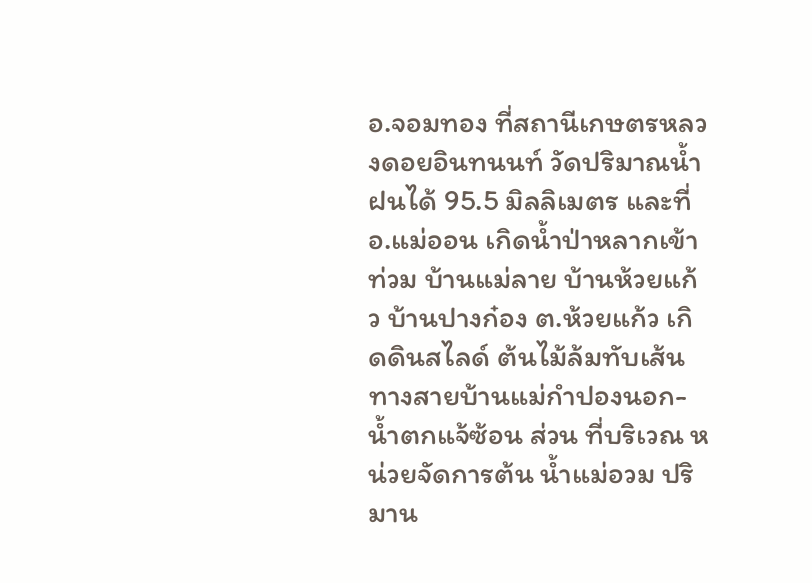อ.จอมทอง ที่สถานีเกษตรหลวงดอยอินทนนท์ วัดปริมาณน้ำฝนได้ 95.5 มิลลิเมตร และที่อ.แม่ออน เกิดน้ำป่าหลากเข้าท่วม บ้านแม่ลาย บ้านห้วยแก้ว บ้านปางก๋อง ต.ห้วยแก้ว เกิดดินสไลด์ ต้นไม้ล้มทับเส้นทางสายบ้านแม่กำปองนอก-น้ำตกแจ้ซ้อน ส่วน ที่บริเวณ หน่วยจัดการต้น น้ำแม่อวม ปริมาน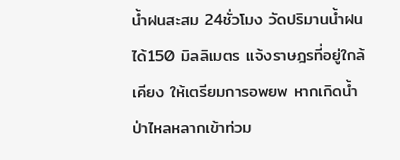น้ำฝนสะสม 24ชั่วโมง วัดปริมานน้ำฝนได้150 มิลลิเมตร แจ้งราษฎรที่อยู่ใกล้เคียง ให้เตรียมการอพยพ หากเกิดน้ำป่าไหลหลากเข้าท่วม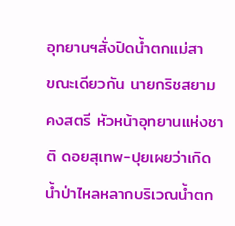อุทยานฯสั่งปิดน้ำตกแม่สา
ขณะเดียวกัน นายกริชสยาม คงสตรี หัวหน้าอุทยานแห่งชาติ ดอยสุเทพ-ปุยเผยว่าเกิดน้ำป่าไหลหลากบริเวณน้ำตก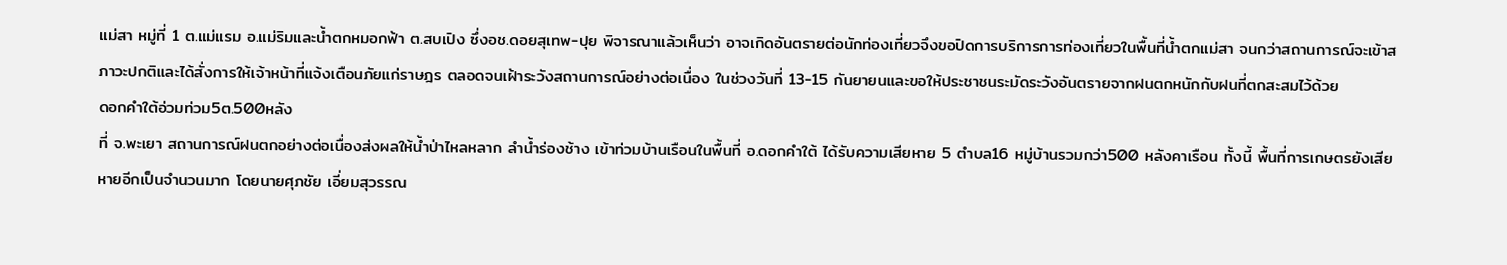แม่สา หมู่ที่ 1 ต.แม่แรม อ.แม่ริมและน้ำตกหมอกฟ้า ต.สบเปิง ซึ่งอช.ดอยสุเทพ-ปุย พิจารณาแล้วเห็นว่า อาจเกิดอันตรายต่อนักท่องเที่ยวจึงขอปิดการบริการการท่องเที่ยวในพื้นที่น้ำตกแม่สา จนกว่าสถานการณ์จะเข้าสภาวะปกติและได้สั่งการให้เจ้าหน้าที่แจ้งเตือนภัยแก่ราษฎร ตลอดจนเฝ้าระวังสถานการณ์อย่างต่อเนื่อง ในช่วงวันที่ 13-15 กันยายนและขอให้ประชาชนระมัดระวังอันตรายจากฝนตกหนักกับฝนที่ตกสะสมไว้ด้วย
ดอกคำใต้อ่วมท่วม5ต.500หลัง
ที่ จ.พะเยา สถานการณ์ฝนตกอย่างต่อเนื่องส่งผลให้น้ำป่าไหลหลาก ลำน้ำร่องช้าง เข้าท่วมบ้านเรือนในพื้นที่ อ.ดอกคำใต้ ได้รับความเสียหาย 5 ตำบล16 หมู่บ้านรวมกว่า500 หลังคาเรือน ทั้งนี้ พื้นที่การเกษตรยังเสียหายอีกเป็นจำนวนมาก โดยนายศุภชัย เอี่ยมสุวรรณ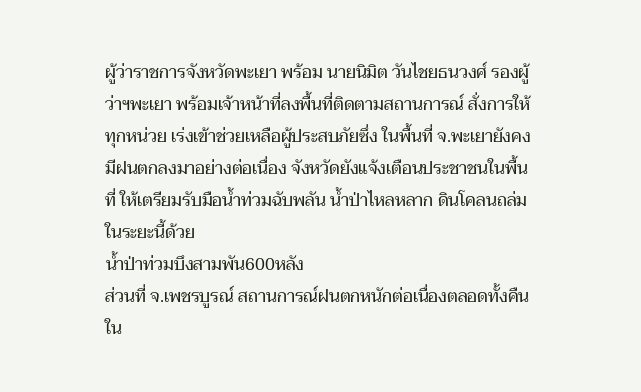ผู้ว่าราชการจังหวัดพะเยา พร้อม นายนิมิต วันไชยธนวงศ์ รองผู้ว่าฯพะเยา พร้อมเจ้าหน้าที่ลงพื้นที่ติดตามสถานการณ์ สั่งการให้ทุกหน่วย เร่งเข้าช่วยเหลือผู้ประสบภัยซึ่ง ในพื้นที่ จ.พะเยายังคงมีฝนตกลงมาอย่างต่อเนื่อง จังหวัดยังแจ้งเตือนประชาชนในพื้นที่ ให้เตรียมรับมือน้ำท่วมฉับพลัน น้ำป่าไหลหลาก ดินโคลนถล่มในระยะนี้ด้วย
น้ำป่าท่วมบึงสามพัน600หลัง
ส่วนที่ จ.เพชรบูรณ์ สถานการณ์ฝนตกหนักต่อเนื่องตลอดทั้งคืนใน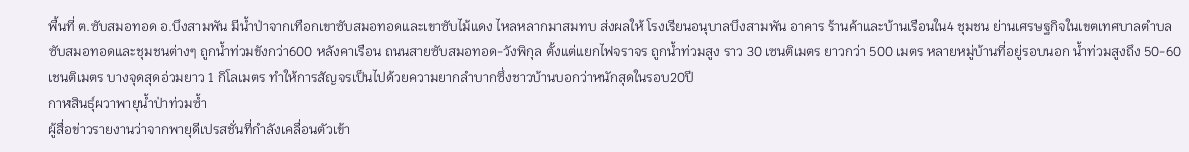พื้นที่ ต.ซับสมอทอด อ.บึงสามพัน มีน้ำป่าจากเทือกเขาซับสมอทอดและเขาซับไม้แดง ไหลหลากมาสมทบ ส่งผลให้ โรงเรียนอนุบาลบึงสามพัน อาคาร ร้านค้าและบ้านเรือนใน4 ชุมชน ย่านเศรษฐกิจในเขตเทศบาลตำบลซับสมอทอดและชุมชนต่างๆ ถูกน้ำท่วมขังกว่า600 หลังคาเรือน ถนนสายซับสมอทอด-วังพิกุล ตั้งแต่แยกไฟจราจร ถูกน้ำท่วมสูง ราว 30 เซนติเมตร ยาวกว่า 500 เมตร หลายหมู่บ้านที่อยู่รอบนอก น้ำท่วมสูงถึง 50-60 เชนติเมตร บางจุดสุดอ่วมยาว 1 กิโลเมตร ทำให้การสัญจรเป็นไปด้วยความยากลำบากซึ่งชาวบ้านบอกว่าหนักสุดในรอบ20ปี
กาฬสินธุ์ผวาพายุน้ำป่าท่วมซ้ำ
ผู้สื่อข่าวรายงานว่าจากพายุดีเปรสชั่นที่กำลังเคลื่อนตัวเข้า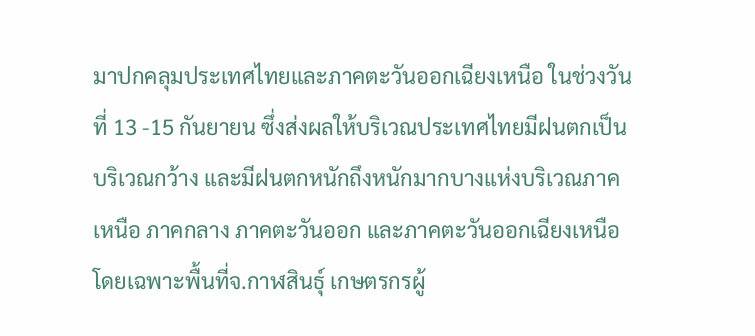มาปกคลุมประเทศไทยและภาคตะวันออกเฉียงเหนือ ในช่วงวันที่ 13 -15 กันยายน ซึ่งส่งผลให้บริเวณประเทศไทยมีฝนตกเป็นบริเวณกว้าง และมีฝนตกหนักถึงหนักมากบางแห่งบริเวณภาคเหนือ ภาคกลาง ภาคตะวันออก และภาคตะวันออกเฉียงเหนือ โดยเฉพาะพื้นที่จ.กาฬสินธุ์ เกษตรกรผู้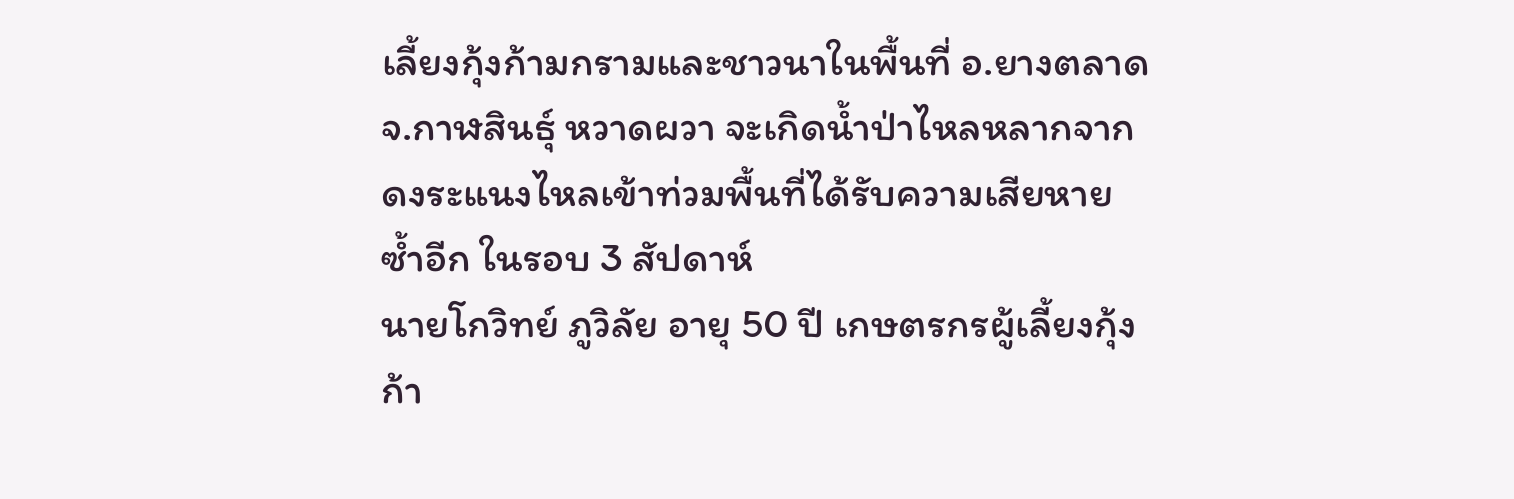เลี้ยงกุ้งก้ามกรามและชาวนาในพื้นที่ อ.ยางตลาด จ.กาฬสินธุ์ หวาดผวา จะเกิดน้ำป่าไหลหลากจากดงระแนงไหลเข้าท่วมพื้นที่ได้รับความเสียหายซ้ำอีก ในรอบ 3 สัปดาห์
นายโกวิทย์ ภูวิลัย อายุ 50 ปี เกษตรกรผู้เลี้ยงกุ้งก้า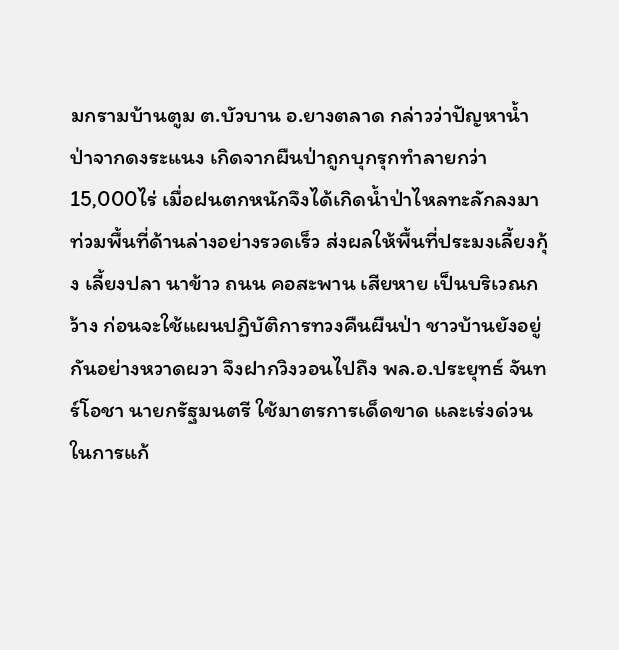มกรามบ้านตูม ต.บัวบาน อ.ยางตลาด กล่าวว่าปัญหาน้ำป่าจากดงระแนง เกิดจากผืนป่าถูกบุกรุกทำลายกว่า15,000ไร่ เมื่อฝนตกหนักจึงได้เกิดน้ำป่าไหลทะลักลงมาท่วมพื้นที่ด้านล่างอย่างรวดเร็ว ส่งผลให้พื้นที่ประมงเลี้ยงกุ้ง เลี้ยงปลา นาข้าว ถนน คอสะพาน เสียหาย เป็นบริเวณกว้าง ก่อนจะใช้แผนปฏิบัติการทวงคืนผืนป่า ชาวบ้านยังอยู่กันอย่างหวาดผวา จึงฝากวิงวอนไปถึง พล.อ.ประยุทธ์ จันทร์โอชา นายกรัฐมนตรี ใช้มาตรการเด็ดขาด และเร่งด่วนในการแก้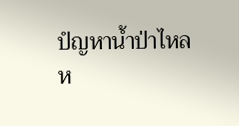ปํญหาน้ำป่าไหลห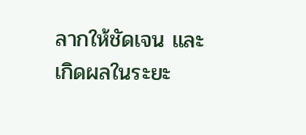ลากให้ชัดเจน และเกิดผลในระยะ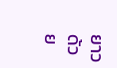ยาวด้วย